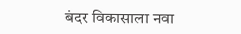बंदर विकासाला नवा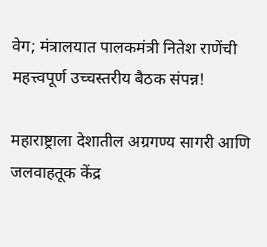वेग; मंत्रालयात पालकमंत्री नितेश राणेंची महत्त्वपूर्ण उच्चस्तरीय बैठक संपन्न!

महाराष्ट्राला देशातील अग्रगण्य सागरी आणि जलवाहतूक केंद्र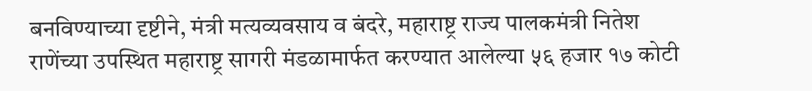बनविण्याच्या दृष्टीने, मंत्री मत्यव्यवसाय व बंदरे, महाराष्ट्र राज्य पालकमंत्री नितेश राणेंच्या उपस्थित महाराष्ट्र सागरी मंडळामार्फत करण्यात आलेल्या ५६ हजार १७ कोटी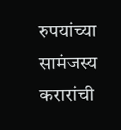रुपयांच्या सामंजस्य करारांची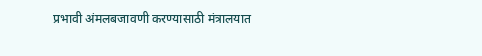प्रभावी अंमलबजावणी करण्यासाठी मंत्रालयात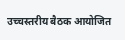उच्चस्तरीय बैठक आयोजित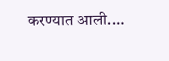करण्यात आली.…